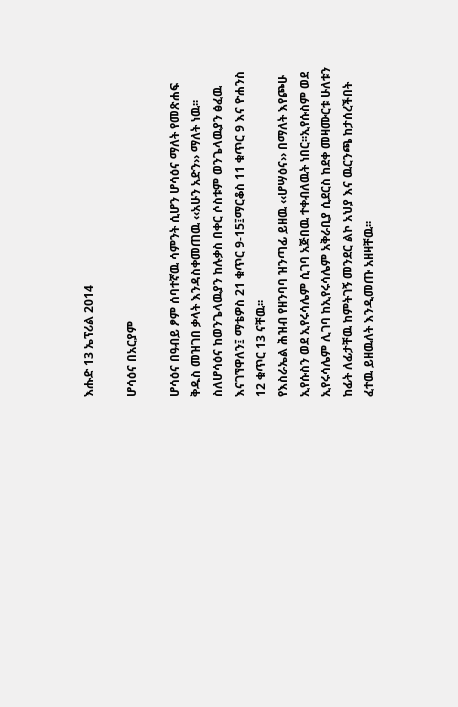እሑድ 13 ኤፕሪል 2014

ሆሳዕና በአርያም

ሆሳዕና በዓብይ ፆም ሰባተኛዉ ሳምንት ሲሆን ሆሳዕና ማለት የመጽሐፍ ቅዱስ መዝገበ ቃላት እንዳስቀመጠዉ ‹‹አሁን አድን›› ማለት ነዉ፡፡ስለሆሳዕና ከወንጌላዉያን ከሉቃስ በቀር ሶስቱም ወንጌላዉያን ፅፈዉ እናገኘዋለን፤ ማቴዎስ 21 ቁጥር 9-15፤ማርቆስ 11 ቁጥር 9 እና ዮሐንስ 12 ቁጥር 13 ናቸዉ፡፡
የእስራኤል ሕዝብ የዘንባባ ዝንጣፊ ይዘዉ ‹‹ሆሣዕና›› በማለት እየጮሁ ኢየሱስን ወደ ኢየሩሳሌም ሲገባ አጅበዉ ተቀብለዉት ነበር፡፡ኢየሱስም ወደ ኢየሩሳሌም ሊገባ ከኢየሩሳሌም አቅራቢያ ሲደርስ ከደቀ መዛሙርቱ ሁለቱን ከፊት ለፊታቸዉ ከምትገኝ መንደር ልኮ አህያ እና ዉርንጫ ከታሰረችበት ፈተዉ ይዘዉለት እንዲመጡ አዘዛቸዉ፡፡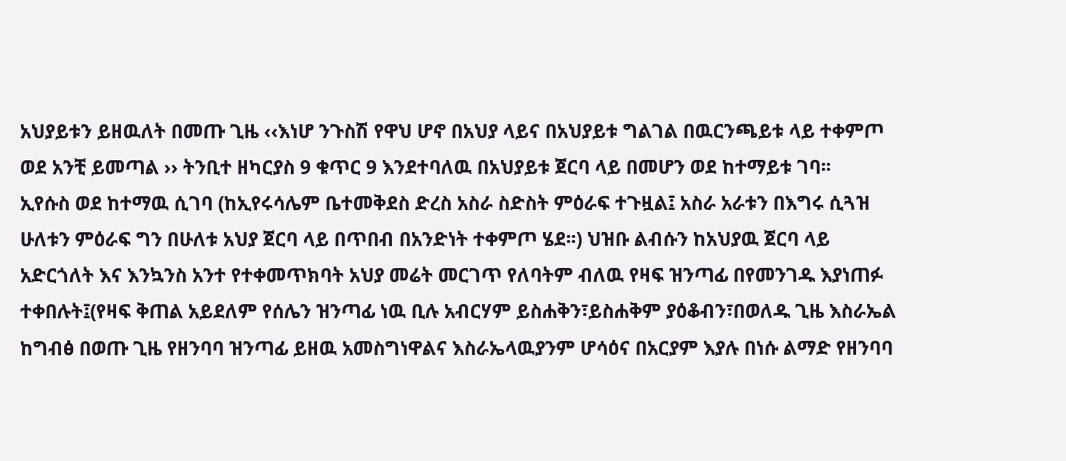አህያይቱን ይዘዉለት በመጡ ጊዜ ‹‹እነሆ ንጉስሽ የዋህ ሆኖ በአህያ ላይና በአህያይቱ ግልገል በዉርንጫይቱ ላይ ተቀምጦ ወደ አንቺ ይመጣል ›› ትንቢተ ዘካርያስ 9 ቁጥር 9 እንደተባለዉ በአህያይቱ ጀርባ ላይ በመሆን ወደ ከተማይቱ ገባ፡፡
ኢየሱስ ወደ ከተማዉ ሲገባ (ከኢየሩሳሌም ቤተመቅደስ ድረስ አስራ ስድስት ምዕራፍ ተጉዟል፤ አስራ አራቱን በእግሩ ሲጓዝ ሁለቱን ምዕራፍ ግን በሁለቱ አህያ ጀርባ ላይ በጥበብ በአንድነት ተቀምጦ ሄደ፡፡) ህዝቡ ልብሱን ከአህያዉ ጀርባ ላይ አድርጎለት እና እንኳንስ አንተ የተቀመጥክባት አህያ መሬት መርገጥ የለባትም ብለዉ የዛፍ ዝንጣፊ በየመንገዱ እያነጠፉ ተቀበሉት፤(የዛፍ ቅጠል አይደለም የሰሌን ዝንጣፊ ነዉ ቢሉ አብርሃም ይስሐቅን፣ይስሐቅም ያዕቆብን፣በወለዱ ጊዜ እስራኤል ከግብፅ በወጡ ጊዜ የዘንባባ ዝንጣፊ ይዘዉ አመስግነዋልና እስራኤላዉያንም ሆሳዕና በአርያም እያሉ በነሱ ልማድ የዘንባባ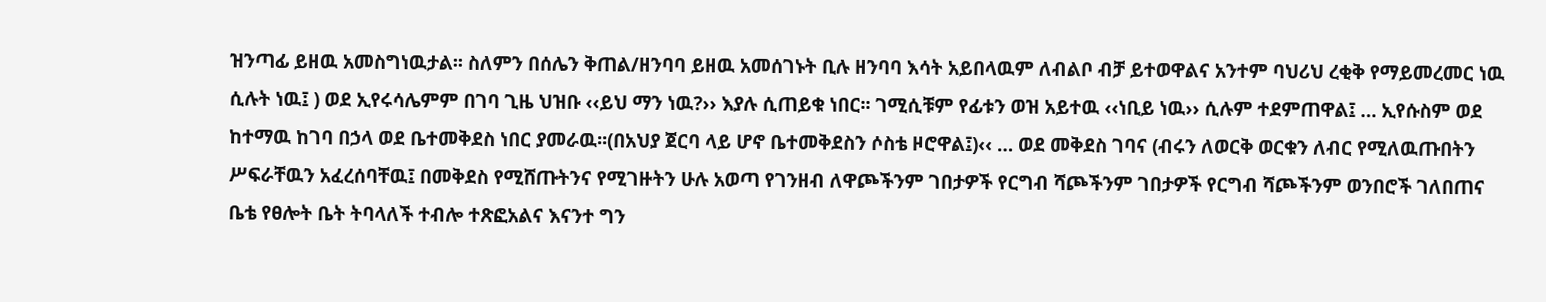ዝንጣፊ ይዘዉ አመስግነዉታል፡፡ ስለምን በሰሌን ቅጠል/ዘንባባ ይዘዉ አመሰገኑት ቢሉ ዘንባባ እሳት አይበላዉም ለብልቦ ብቻ ይተወዋልና አንተም ባህሪህ ረቂቅ የማይመረመር ነዉ ሲሉት ነዉ፤ ) ወደ ኢየሩሳሌምም በገባ ጊዜ ህዝቡ ‹‹ይህ ማን ነዉ?›› እያሉ ሲጠይቁ ነበር፡፡ ገሚሲቹም የፊቱን ወዝ አይተዉ ‹‹ነቢይ ነዉ›› ሲሉም ተደምጠዋል፤ … ኢየሱስም ወደ ከተማዉ ከገባ በኃላ ወደ ቤተመቅደስ ነበር ያመራዉ፡፡(በአህያ ጀርባ ላይ ሆኖ ቤተመቅደስን ሶስቴ ዞሮዋል፤)‹‹ … ወደ መቅደስ ገባና (ብሩን ለወርቅ ወርቁን ለብር የሚለዉጡበትን ሥፍራቸዉን አፈረሰባቸዉ፤ በመቅደስ የሚሸጡትንና የሚገዙትን ሁሉ አወጣ የገንዘብ ለዋጮችንም ገበታዎች የርግብ ሻጮችንም ገበታዎች የርግብ ሻጮችንም ወንበሮች ገለበጠና ቤቴ የፀሎት ቤት ትባላለች ተብሎ ተጽፎአልና እናንተ ግን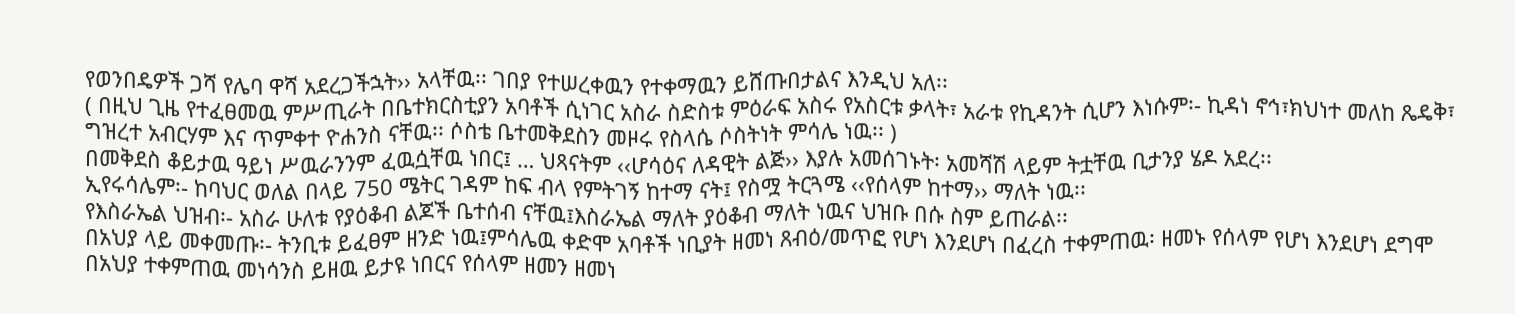የወንበዴዎች ጋሻ የሌባ ዋሻ አደረጋችኋት›› አላቸዉ፡፡ ገበያ የተሠረቀዉን የተቀማዉን ይሸጡበታልና እንዲህ አለ፡፡
( በዚህ ጊዜ የተፈፀመዉ ምሥጢራት በቤተክርስቲያን አባቶች ሲነገር አስራ ስድስቱ ምዕራፍ አስሩ የአስርቱ ቃላት፣ አራቱ የኪዳንት ሲሆን እነሱም፡- ኪዳነ ኖኅ፣ክህነተ መለከ ጼዴቅ፣ ግዝረተ አብርሃም እና ጥምቀተ ዮሐንስ ናቸዉ፡፡ ሶስቴ ቤተመቅደስን መዞሩ የስላሴ ሶስትነት ምሳሌ ነዉ፡፡ )
በመቅደስ ቆይታዉ ዓይነ ሥዉራንንም ፈዉሷቸዉ ነበር፤ … ህጻናትም ‹‹ሆሳዕና ለዳዊት ልጅ›› እያሉ አመሰገኑት፡ አመሻሽ ላይም ትቷቸዉ ቢታንያ ሄዶ አደረ፡፡
ኢየሩሳሌም፡- ከባህር ወለል በላይ 750 ሜትር ገዳም ከፍ ብላ የምትገኝ ከተማ ናት፤ የስሟ ትርጓሜ ‹‹የሰላም ከተማ›› ማለት ነዉ፡፡
የእስራኤል ህዝብ፡- አስራ ሁለቱ የያዕቆብ ልጆች ቤተሰብ ናቸዉ፤እስራኤል ማለት ያዕቆብ ማለት ነዉና ህዝቡ በሱ ስም ይጠራል፡፡
በአህያ ላይ መቀመጡ፡- ትንቢቱ ይፈፀም ዘንድ ነዉ፤ምሳሌዉ ቀድሞ አባቶች ነቢያት ዘመነ ጸብዕ/መጥፎ የሆነ እንደሆነ በፈረስ ተቀምጠዉ፡ ዘመኑ የሰላም የሆነ እንደሆነ ደግሞ በአህያ ተቀምጠዉ መነሳንስ ይዘዉ ይታዩ ነበርና የሰላም ዘመን ዘመነ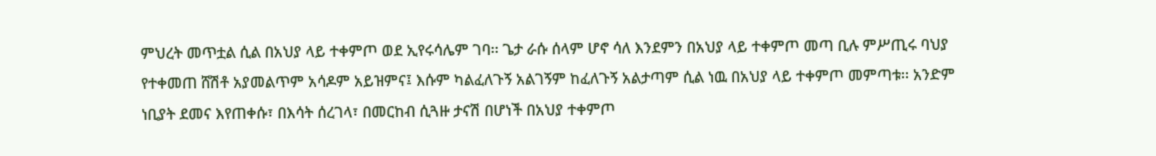ምህረት መጥቷል ሲል በአህያ ላይ ተቀምጦ ወደ ኢየሩሳሌም ገባ፡፡ ጌታ ራሱ ሰላም ሆኖ ሳለ እንደምን በአህያ ላይ ተቀምጦ መጣ ቢሉ ምሥጢሩ ባህያ የተቀመጠ ሸሽቶ አያመልጥም አሳዶም አይዝምና፤ እሱም ካልፈለጉኝ አልገኝም ከፈለጉኝ አልታጣም ሲል ነዉ በአህያ ላይ ተቀምጦ መምጣቱ፡፡ አንድም ነቢያት ደመና እየጠቀሱ፣ በእሳት ሰረገላ፣ በመርከብ ሲጓዙ ታናሽ በሆነች በአህያ ተቀምጦ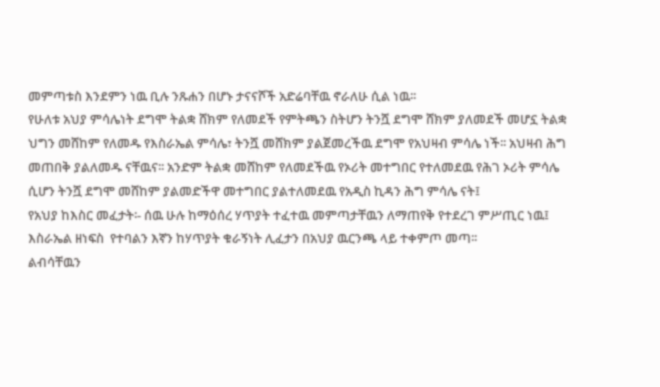መምጣቱስ እንደምን ነዉ ቢሉ ንጹሐን በሆኑ ታናናሾች አድሬባቸዉ ኖራለሁ ሲል ነዉ፡፡
የሁለቱ አህያ ምሳሌነት ደግሞ ትልቋ ሸክም የለመደች የምትጫን ስትሆን ትንሿ ደግሞ ሸክም ያለመደች መሆኗ ትልቋ ህግን መሸከም የለመዱ የእስራኤል ምሳሌ፣ ትንሿ መሸክም ያልጀመረችዉ ደግሞ የአህዛብ ምሳሌ ነች፡፡ አህዛብ ሕግ መጠበቅ ያልለመዱ ናቸዉና፡፡ አንድም ትልቋ መሸከም የለመደችዉ የኦሪት መተግበር የተለመደዉ የሕገ ኦሪት ምሳሌ ሲሆን ትንሿ ደግሞ መሸከም ያልመድችዋ መተግበር ያልተለመደዉ የአዲስ ኪዳን ሕግ ምሳሌ ናት፤
የአህያ ከእስር መፈታት፡- ሰዉ ሁሉ ከማዕሰረ ሃጥያት ተፈተዉ መምጣታቸዉን ለማጠየቅ የተደረገ ምሥጢር ነዉ፤ እስራኤል ዘነፍስ  የተባልን እኛን ከሃጥያት ቁራኝነት ሊፈታን በአህያ ዉርንጫ ላይ ተቀምጦ መጣ፡፡
ልብሳቸዉን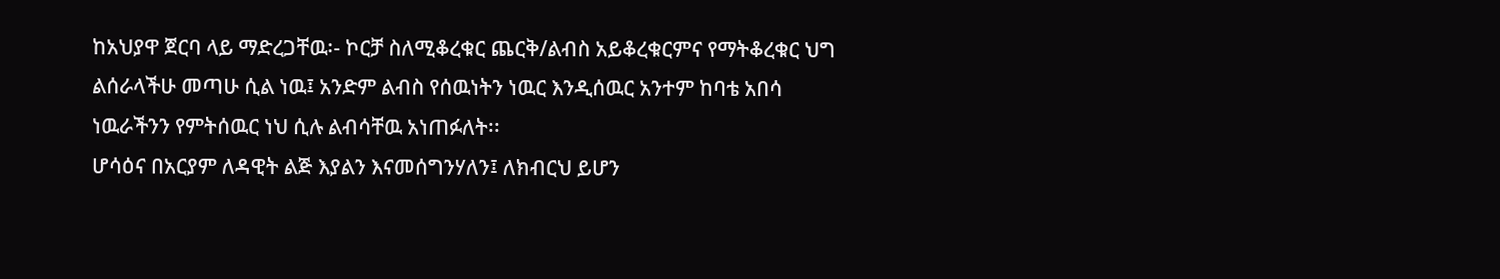ከአህያዋ ጀርባ ላይ ማድረጋቸዉ፡- ኮርቻ ስለሚቆረቁር ጨርቅ/ልብስ አይቆረቁርምና የማትቆረቁር ህግ ልሰራላችሁ መጣሁ ሲል ነዉ፤ አንድም ልብስ የሰዉነትን ነዉር እንዲሰዉር አንተም ከባቴ አበሳ ነዉራችንን የምትሰዉር ነህ ሲሉ ልብሳቸዉ አነጠፉለት፡፡
ሆሳዕና በአርያም ለዳዊት ልጅ እያልን እናመሰግንሃለን፤ ለክብርህ ይሆን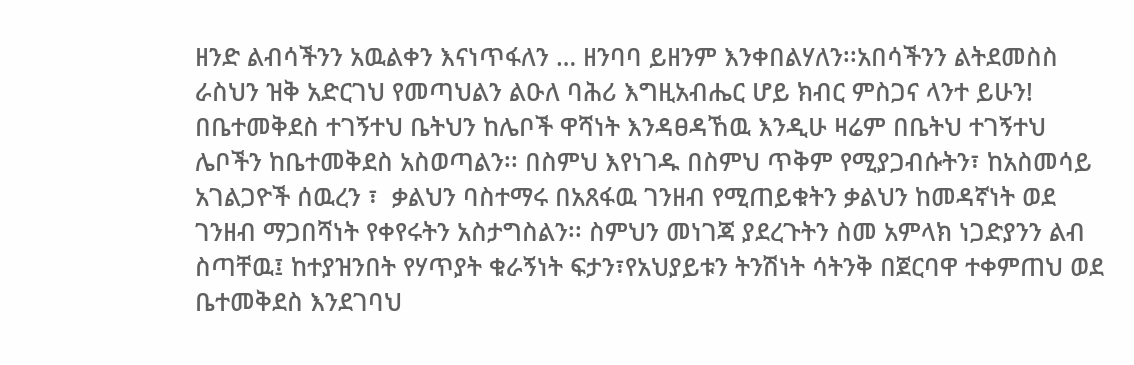ዘንድ ልብሳችንን አዉልቀን እናነጥፋለን … ዘንባባ ይዘንም እንቀበልሃለን፡፡አበሳችንን ልትደመስስ ራስህን ዝቅ አድርገህ የመጣህልን ልዑለ ባሕሪ እግዚአብሔር ሆይ ክብር ምስጋና ላንተ ይሁን! በቤተመቅደስ ተገኝተህ ቤትህን ከሌቦች ዋሻነት እንዳፀዳኸዉ እንዲሁ ዛሬም በቤትህ ተገኝተህ ሌቦችን ከቤተመቅደስ አስወጣልን፡፡ በስምህ እየነገዱ በስምህ ጥቅም የሚያጋብሱትን፣ ከአስመሳይ አገልጋዮች ሰዉረን ፣  ቃልህን ባስተማሩ በአጸፋዉ ገንዘብ የሚጠይቁትን ቃልህን ከመዳኛነት ወደ ገንዘብ ማጋበሻነት የቀየሩትን አስታግስልን፡፡ ስምህን መነገጃ ያደረጉትን ስመ አምላክ ነጋድያንን ልብ ስጣቸዉ፤ ከተያዝንበት የሃጥያት ቁራኝነት ፍታን፣የአህያይቱን ትንሽነት ሳትንቅ በጀርባዋ ተቀምጠህ ወደ ቤተመቅደስ እንደገባህ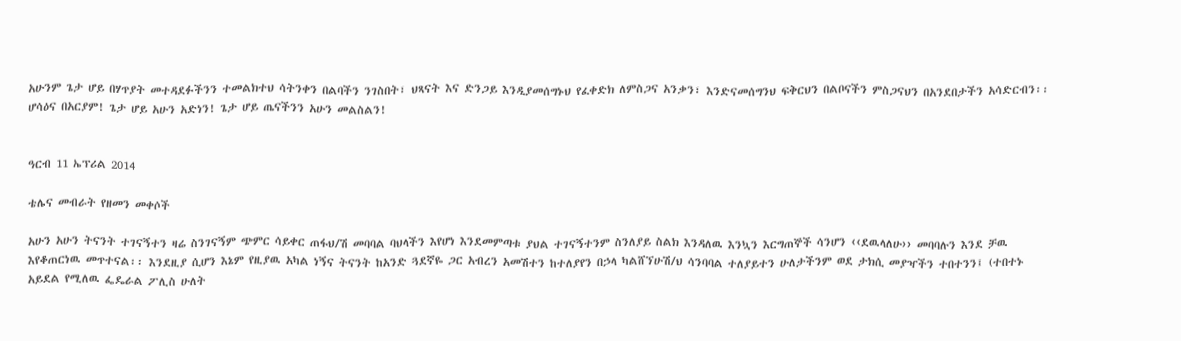አሁንም ጌታ ሆይ በሃጥያት መተዳደፉችንን ተመልክተህ ሳትንቀን በልባችን ንገስበት፣ ህጻናት እና ድንጋይ እንዲያመሰግኑህ የፈቀድክ ለምስጋና አንቃን፣ እንድናመሰግንህ ፍቅርህን በልቦናችን ምስጋናህን በአንደበታችን አሳድርብን፡፡
ሆሳዕና በአርያም! ጌታ ሆይ አሁን አድነን! ጌታ ሆይ ጤናችንን አሁን መልስልን!


ዓርብ 11 ኤፕሪል 2014

ቴሌና መብራት የዘመን መቀሶች

አሁን አሁን ትናንት ተገናኝተን ዛሬ ስንገናኝም ጭምር ሳይቀር ጠፋህ/ሽ መባባል ባህላችን እየሆነ እንደመምጣቱ ያህል ተገናኝተንም ስንለያይ ስልክ እንዳለዉ እንኳን እርግጠኞች ሳንሆን ‹‹ደዉላለሁ›› መባባሉን እንደ ቻዉ እየቆጠርነዉ መጥተናል፡፡ እንደዚያ ሲሆን እኔም የዚያዉ አካል ነኝና ትናንት ከአንድ ጓደኛዬ ጋር አብረን አመሽተን ከተለያየን በኃላ ካልሸኘሁሽ/ህ ሳንባባል ተለያይተን ሁለታችንም ወደ ታክሲ መያዣችን ተበተንን፤ (ተበተኑ አይደል የሚለዉ ፌዴራል ፖሊስ ሁለት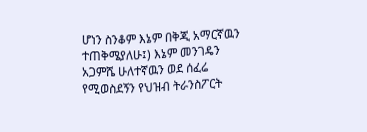ሆነን ስንቆም እኔም በቅጂ አማርኛዉን ተጠቅሜያለሁ፤) እኔም መንገዴን አጋምሼ ሁለተኛዉን ወደ ሰፈሬ የሚወስደኝን የህዝብ ትራንስፖርት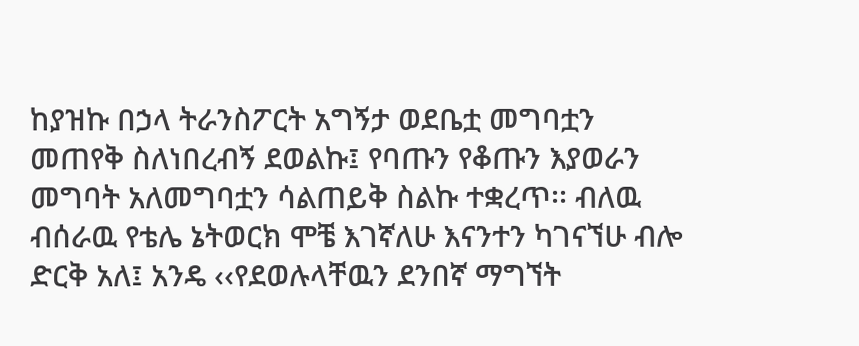ከያዝኩ በኃላ ትራንስፖርት አግኝታ ወደቤቷ መግባቷን መጠየቅ ስለነበረብኝ ደወልኩ፤ የባጡን የቆጡን እያወራን መግባት አለመግባቷን ሳልጠይቅ ስልኩ ተቋረጥ፡፡ ብለዉ ብሰራዉ የቴሌ ኔትወርክ ሞቼ እገኛለሁ እናንተን ካገናኘሁ ብሎ ድርቅ አለ፤ አንዴ ‹‹የደወሉላቸዉን ደንበኛ ማግኘት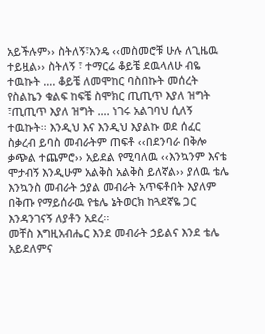አይችሉም›› ስትለኝ፣አንዴ ‹‹መስመሮቹ ሁሉ ለጊዜዉ ተይዟል›› ስትለኝ ፣ ተማርሬ ቆይቼ ደዉላለሁ ብዬ ተዉኩት …. ቆይቼ ለመሞከር ባስበኩት መሰረት የስልኬን ቁልፍ ከፍቼ ስሞክር ጢጢጥ እያለ ዝግት ፣ጢጢጥ እያለ ዝግት …. ነገሩ አልገባህ ሲለኝ ተዉኩት፡፡ እንዲህ እና እንዲህ እያልኩ ወደ ሰፈር ስቃረብ ይባስ መብራትም ጠፍቶ ‹‹በደንባራ በቅሎ ቃጭል ተጨምሮ›› አይደል የሚባለዉ ‹‹እንኳንም እናቴ ሞታብኝ እንዲሁም አልቅስ አልቅስ ይለኛል›› ያለዉ ቴሌ እንኳንስ መብራት ኃያል መብራት አጥፍቶበት እያለም በቅጡ የማይሰራዉ የቴሌ ኔትወርክ ከጓደኛዬ ጋር እንዳንገናኝ ለያቶን አደረ፡፡
መቸስ እግዚአብሔር እንደ መብራት ኃይልና እንደ ቴሌ አይደለምና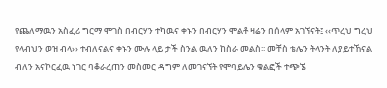የጨለማዉን አስፈሪ ግርማ ሞገስ በብርሃን ተካዉና ቀኑን በብርሃን ሞልቶ ዛሬን በሰላም አገኘናት፤ ‹‹ጥረህ ግረህ የላብህን ወዝ ብላ›› ተብለናልና ቀኑን ሙሉ ላይ ታች ስንል ዉለን ከስራ መልስ፡፡ መቸስ ቴሌን ትላንት ለያይተኸናል ብለን አናኮርፈዉ ነገር ባቆራረጠን መስመር ዳግም ለመገናኘት የሞባይሌን ቁልፎች ተጭኜ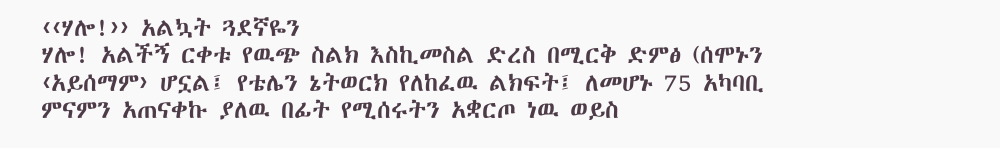‹‹ሃሎ!›› አልኳት ጓደኛዬን
ሃሎ! አልችኝ ርቀቱ የዉጭ ስልክ እስኪመስል ድረስ በሚርቅ ድምፅ (ሰሞኑን ‹አይሰማም› ሆኗል፤ የቴሌን ኔትወርክ የለከፈዉ ልክፍት፤ ለመሆኑ 75 አካባቢ ምናምን አጠናቀኩ ያለዉ በፊት የሚሰሩትን አቋርጦ ነዉ ወይስ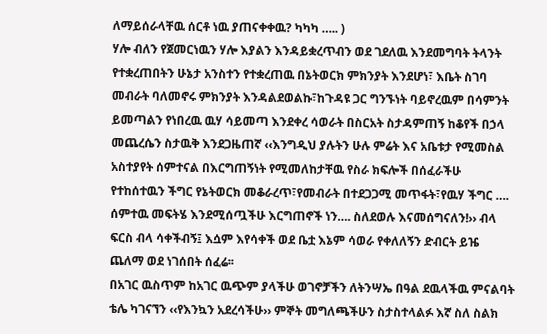ለማይሰራላቸዉ ሰርቶ ነዉ ያጠናቀቀዉ? ካካካ ….. )
ሃሎ ብለን የጀመርነዉን ሃሎ እያልን እንዳይቋረጥብን ወደ ገደለዉ እንደመግባት ትላንት የተቋረጠበትን ሁኔታ አንስተን የተቋረጠዉ በኔትወርክ ምክንያት እንደሆነ፣ እቤት ስገባ መብራት ባለመኖሩ ምክንያት እንዳልደወልኩ፣ከጉዳዩ ጋር ግንኙነት ባይኖረዉም በሳምንት ይመጣልን የነበረዉ ዉሃ ሳይመጣ እንደቀረ ሳወራት በስርአት ስታዳምጠኝ ከቆየች በኃላ መጨረሴን ስታዉቅ እንደጋዜጠኛ ‹‹እንግዲህ ያሉትን ሁሉ ምሬት እና አቤቱታ የሚመስል አስተያየት ሰምተናል በእርግጠኝነት የሚመለከታቸዉ የስራ ክፍሎች በሰፈራችሁ የተከሰተዉን ችግር የኔትወርክ መቆራረጥ፣የመብራት በተደጋጋሚ መጥፋት፣የዉሃ ችግር …. ሰምተዉ መፍትሄ እንደሚሰጧችሁ እርግጠኖች ነን…. ስለደወሉ እናመሰግናለን!›› ብላ ፍርስ ብላ ሳቀችብኝ፤ እሷም እየሳቀች ወደ ቤቷ እኔም ሳወራ የቀለለኝን ድብርት ይዤ ጨለማ ወደ ነገሰበት ሰፈሬ፡፡
በአገር ዉስጥም ከአገር ዉጭም ያላችሁ ወገኖቻችን ለትንሣኤ በዓል ደዉላችዉ ምናልባት ቴሌ ካገናኘን ‹‹የእንኳን አደረሳችሁ›› ምኞት መግለጫችሁን ስታስተላልፉ እኛ ስለ ስልክ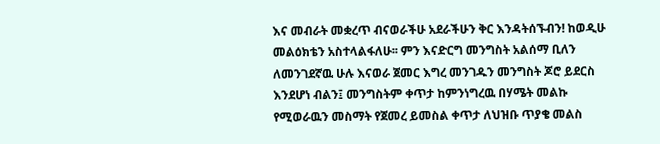እና መብራት መቋረጥ ብናወራችሁ አደራችሁን ቅር እንዳትሰኙብን! ከወዲሁ መልዕክቴን አስተላልፋለሁ፡፡ ምን እናድርግ መንግስት አልሰማ ቢለን ለመንገደኛዉ ሁሉ እናወራ ጀመር እግረ መንገዱን መንግስት ጆሮ ይደርስ እንደሆነ ብልን፤ መንግስትም ቀጥታ ከምንነግረዉ በሃሜት መልኩ የሚወራዉን መስማት የጀመረ ይመስል ቀጥታ ለህዝቡ ጥያቄ መልስ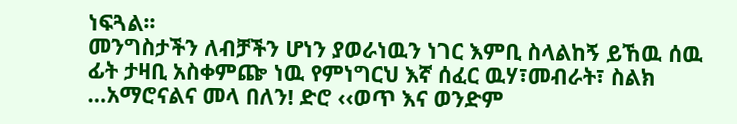ነፍጓል፡፡
መንግስታችን ለብቻችን ሆነን ያወራነዉን ነገር እምቢ ስላልከኝ ይኸዉ ሰዉ ፊት ታዛቢ አስቀምጬ ነዉ የምነግርህ እኛ ሰፈር ዉሃ፣መብራት፣ ስልክ …አማሮናልና መላ በለን! ድሮ ‹‹ወጥ እና ወንድም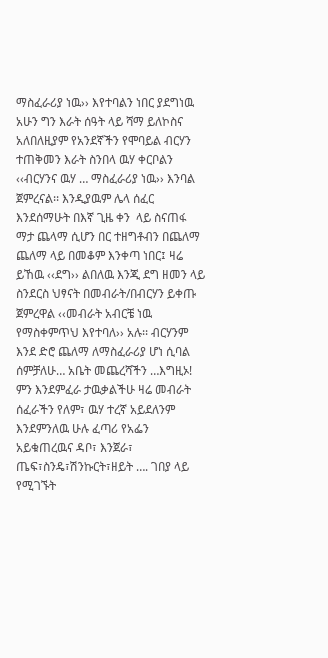ማስፈራሪያ ነዉ›› እየተባልን ነበር ያደግነዉ አሁን ግን እራት ሰዓት ላይ ሻማ ይለኮስና አለበለዚያም የአንደኛችን የሞባይል ብርሃን ተጠቅመን እራት ስንበላ ዉሃ ቀርቦልን ‹‹ብርሃንና ዉሃ … ማስፈራሪያ ነዉ›› እንባል ጀምረናል፡፡ እንዲያዉም ሌላ ሰፈር እንደሰማሁት በእኛ ጊዜ ቀን  ላይ ስናጠፋ ማታ ጨላማ ሲሆን በር ተዘግቶብን በጨለማ ጨለማ ላይ በመቆም እንቀጣ ነበር፤ ዛሬ ይኸዉ ‹‹ደግ›› ልበለዉ እንጂ ደግ ዘመን ላይ ስንደርስ ህፃናት በመብራት/በብርሃን ይቀጡ ጀምረዋል ‹‹መብራት አብርቼ ነዉ የማስቀምጥህ እየተባለ›› አሉ፡፡ ብርሃንም እንደ ድሮ ጨለማ ለማስፈራሪያ ሆነ ሲባል ሰምቻለሁ… አቤት መጨረሻችን …እግዚኦ!
ምን እንደምፈራ ታዉቃልችሁ ዛሬ መብራት ሰፈራችን የለም፣ ዉሃ ተረኛ አይደለንም እንደምንለዉ ሁሉ ፈጣሪ የአፌን አይቁጠረዉና ዳቦ፣ እንጀራ፣ ጤፍ፣ስንዴ፣ሽንኩርት፣ዘይት …. ገበያ ላይ የሚገኙት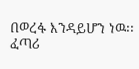በወረፋ እንዳይሆን ነዉ፡፡ ፈጣሪ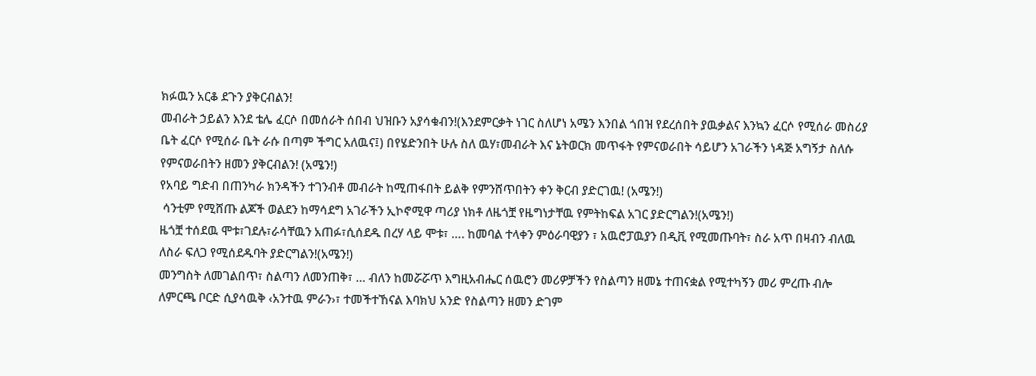ክፉዉን አርቆ ደጉን ያቅርብልን!
መብራት ኃይልን እንደ ቴሌ ፈርሶ በመሰራት ሰበብ ህዝቡን አያሳቁብን!(እንደምርቃት ነገር ስለሆነ አሜን እንበል ጎበዝ የደረሰበት ያዉቃልና እንኳን ፈርሶ የሚሰራ መስሪያ ቤት ፈርሶ የሚሰራ ቤት ራሱ በጣም ችግር አለዉና፤) በየሄድንበት ሁሉ ስለ ዉሃ፣መብራት እና ኔትወርክ መጥፋት የምናወራበት ሳይሆን አገራችን ነዳጅ አግኝታ ስለሱ የምናወራበትን ዘመን ያቅርብልን! (አሜን!)
የአባይ ግድብ በጠንካራ ክንዳችን ተገንብቶ መብራት ከሚጠፋበት ይልቅ የምንሸጥበትን ቀን ቅርብ ያድርገዉ! (አሜን!)
 ሳንቲም የሚሸጡ ልጆች ወልደን ከማሳደግ አገራችን ኢኮኖሚዋ ጣሪያ ነክቶ ለዜጎቿ የዜግነታቸዉ የምትከፍል አገር ያድርግልን!(አሜን!)
ዜጎቿ ተሰደዉ ሞቱ፣ገደሉ፣ራሳቸዉን አጠፉ፣ሲሰደዱ በረሃ ላይ ሞቱ፣ …. ከመባል ተላቀን ምዕራባዊያን ፣ አዉሮፓዉያን በዲቪ የሚመጡባት፣ ስራ አጥ በዛብን ብለዉ ለስራ ፍለጋ የሚሰደዱባት ያድርግልን!(አሜን!)
መንግስት ለመገልበጥ፣ ስልጣን ለመንጠቅ፣ … ብለን ከመሯሯጥ እግዚአብሔር ሰዉሮን መሪዎቻችን የስልጣን ዘመኔ ተጠናቋል የሚተካኝን መሪ ምረጡ ብሎ ለምርጫ ቦርድ ሲያሳዉቅ ‹አንተዉ ምራን›፣ ተመችተኸናል እባክህ አንድ የስልጣን ዘመን ድገም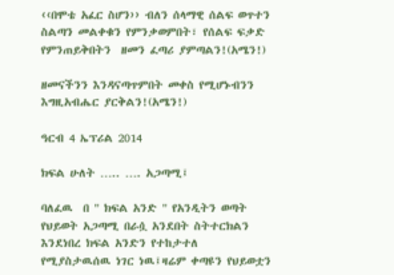‹‹በሞቴ አፈር ስሆን›› ብለን ሰላማዊ ሰልፍ ወጥተን ስልጣን መልቀቁን የምንቃወምበት፣ የሰልፍ ፍቃድ የምንጠይቅበትን  ዘመን ፈጣሪ ያምጣልን!(አሜን!)

ዘመናችንን እንዳናጣጥምበት መቀስ የሚሆኑብንን እግዚአብሔር ያርቅልን!(አሜን!)

ዓርብ 4 ኤፕሪል 2014

ክፍል ሁለት ….. …. አጋጣሚ፤

ባለፈዉ  በ " ክፍል አንድ " የአንዲትን ወጣት የህይወት አጋጣሚ በራሷ አንደበት ስትተርክልን እንደነበረ ክፍል አንድን የተከታተለ የሚያስታዉሰዉ ነገር ነዉ፤ዛሬም ቀጣዩን የህይወቷን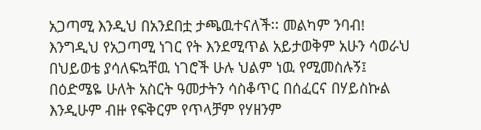አጋጣሚ እንዲህ በአንደበቷ ታጫዉተናለች፡፡ መልካም ንባብ!
እንግዲህ የአጋጣሚ ነገር የት እንደሚጥል አይታወቅም አሁን ሳወራህ በህይወቴ ያሳለፍኳቸዉ ነገሮች ሁሉ ህልም ነዉ የሚመስሉኝ፤
በዕድሜዬ ሁለት አስርት ዓመታትን ሳስቆጥር በሰፈርና በሃይስኩል እንዲሁም ብዙ የፍቅርም የጥላቻም የሃዘንም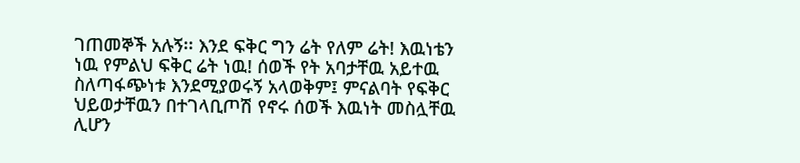ገጠመኞች አሉኝ፡፡ እንደ ፍቅር ግን ሬት የለም ሬት! እዉነቴን ነዉ የምልህ ፍቅር ሬት ነዉ! ሰወች የት አባታቸዉ አይተዉ ስለጣፋጭነቱ እንደሚያወሩኝ አላወቅም፤ ምናልባት የፍቅር ህይወታቸዉን በተገላቢጦሽ የኖሩ ሰወች እዉነት መስሏቸዉ ሊሆን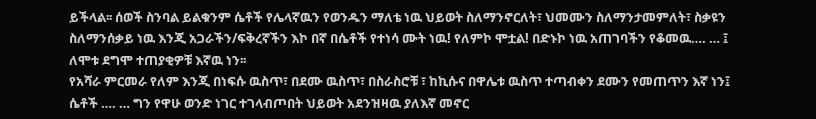ይችላል፡፡ ሰወች ስንባል ይልቁንም ሴቶች የሌላኛዉን የወንዱን ማለቴ ነዉ ህይወት ስለማንኖርለት፣ ህመሙን ስለማንታመምለት፣ ስቃዩን ስለማንሰቃይ ነዉ እንጂ አጋራችን/ፍቅረኛችን እኮ በኛ በሴቶች የተነሳ ሙት ነዉ! የለምኮ ሞቷል! በድኑኮ ነዉ አጠገባችን የቆመዉ…. … ፤ ለሞቱ ደግሞ ተጠያቂዎቹ እኛዉ ነን፡፡
የአሻራ ምርመራ የለም እንጂ በነፍሱ ዉስጥ፣ በደሙ ዉስጥ፣ በስራስሮቹ ፣ ከኪሱና በዋሌቱ ዉስጥ ተጣብቀን ደሙን የመጠጥን እኛ ነን፤ ሴቶች …. … ግን የዋሁ ወንድ ነገር ተገላብጦበት ህይወት አደንዝዛዉ ያለእኛ መኖር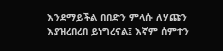እንደማይችል በበድን ምላሱ ለሃጩን እያዝረበረበ ይነግረናል፤ እኛም ሰምተን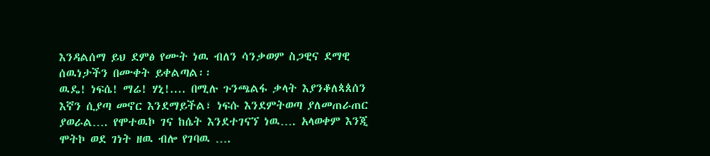እንዳልሰማ ይህ ደምፅ የሙት ነዉ ብለን ሳንቃወም ስጋዊና ደማዊ ሰዉነታችን በሙቀት ይቀልጣል፡፡
ዉዴ! ነፍሴ! ማሬ! ሃኒ!.... በሚሉ ጉንጫልፋ ቃላት እያንቆለጳጰሰን እኛን ሲያጣ መኖር እንደማይችል፣ ነፍሱ እንደምትወጣ ያለመጠራጠር ያወራል…. የሞተዉኮ ገና ከሴት እንደተገናኘ ነዉ…. አላወቀም እንጂ ሞትኮ ወደ ገነት ዘዉ ብሎ የገባዉ ….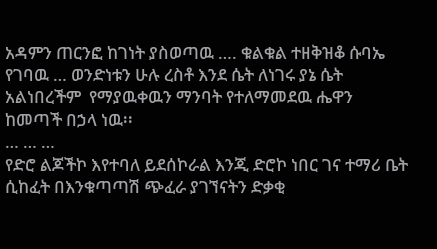አዳምን ጠርንፎ ከገነት ያስወጣዉ …. ቁልቁል ተዘቅዝቆ ሱባኤ የገባዉ … ወንድነቱን ሁሉ ረስቶ እንደ ሴት ለነገሩ ያኔ ሴት አልነበረችም  የማያዉቀዉን ማንባት የተለማመደዉ ሔዋን ከመጣች በኃላ ነዉ፡፡
… … …
የድሮ ልጆችኮ እየተባለ ይደሰኮራል እንጂ ድሮኮ ነበር ገና ተማሪ ቤት ሲከፈት በእንቁጣጣሽ ጭፈራ ያገኘናትን ድቃቂ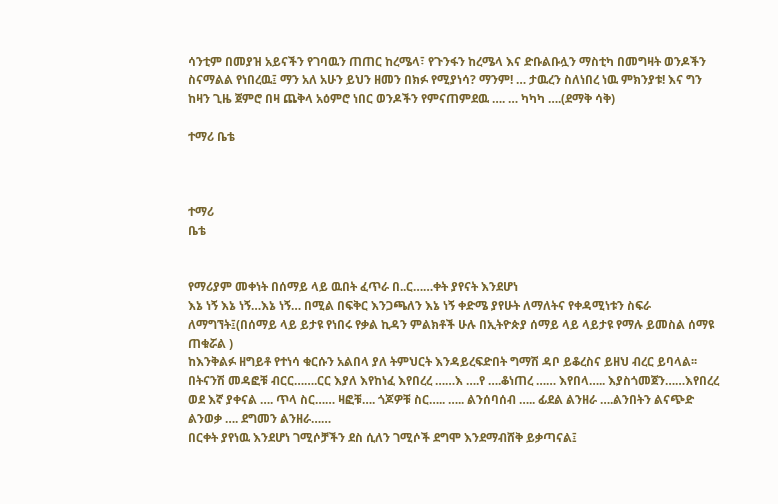ሳንቲም በመያዝ አይናችን የገባዉን ጠጠር ከረሜላ፣ የጉንፋን ከረሜላ እና ድቡልቡሏን ማስቲካ በመግዛት ወንዶችን ስናማልል የነበረዉ፤ ማን አለ አሁን ይህን ዘመን በክፉ የሚያነሳ? ማንም! … ታዉረን ስለነበረ ነዉ ምክንያቱ! እና ግን ከዛን ጊዜ ጀምሮ በዛ ጨቅላ አዕምሮ ነበር ወንዶችን የምናጠምደዉ …. … ካካካ ….(ደማቅ ሳቅ)

ተማሪ ቤቴ



ተማሪ
ቤቴ


የማሪያም መቀነት በሰማይ ላይ ዉበት ፈጥራ በ..ር……ቀት ያየናት እንደሆነ
እኔ ነኝ እኔ ነኝ…እኔ ነኝ… በሚል በፍቅር እንጋጫለን እኔ ነኝ ቀድሜ ያየሁት ለማለትና የቀዳሚነቱን ስፍራ ለማግኘት፤(በሰማይ ላይ ይታዩ የነበሩ የቃል ኪዳን ምልክቶች ሁሉ በኢትዮጵያ ሰማይ ላይ ላይታዩ የማሉ ይመስል ሰማዩ ጠቁሯል )
ከእንቅልፉ ዘግይቶ የተነሳ ቁርሱን አልበላ ያለ ትምህርት እንዳይረፍድበት ግማሽ ዳቦ ይቆረስና ይዘህ ብረር ይባላል፡፡በትናንሽ መዳፎቹ ብርር…….ርር እያለ እየከነፈ እየበረረ ……እ ….የ ….ቆነጠረ …… እየበላ….. እያስጎመጀን……እየበረረ ወደ እኛ ያቀናል …. ጥላ ስር…… ዛፎቹ…. ጎጆዎቹ ስር….. ….. ልንሰባሰብ ….. ፊደል ልንዘራ ….ልንበትን ልናጭድ ልንወቃ …. ደግመን ልንዘራ……
በርቀት ያየነዉ እንደሆነ ገሚሶቻችን ደስ ሲለን ገሚሶች ደግሞ እንደማብሸቅ ይቃጣናል፤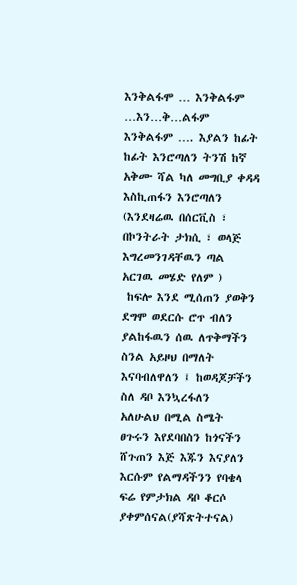እንቅልፋሞ … እንቅልፋም …እን…ቅ…ልፋም እንቅልፋም …. እያልን ከፊት ከፊት እንሮጣለን ትንሽ ከኛ አቅሙ ሻል ካለ መግቢያ ቀዳዳ እስኪጠፋን እንሮጣለን (እንደዛሬዉ በሰርቪስ ፣ በኮንትራት ታክሲ ፣ ወላጅ እግረመንገዳቸዉን ጣል አርገዉ መሄድ የለም )
 ከፍሎ እንደ ሚሰጠን ያወቅን ደግሞ ወደርሱ ሮጥ ብለን ያልከፋዉን ሰዉ ለጥቅማችን ስንል አይዞህ በማለት እናባብለዋለን ፤ ከወዳጆቻችን ስለ ዳቦ እንኳረፋለን
አለሁልህ በሚል ስሜት ፀጉሩን እየደባበስን ከጎናችን ሸጉጠን እጅ እጁን እናያለን እርሱም የልማዳችንን የባቄላ ፍሬ የምታክል ዳቦ ቆርሶ ያቀምሰናል(ያሻጽትተናል)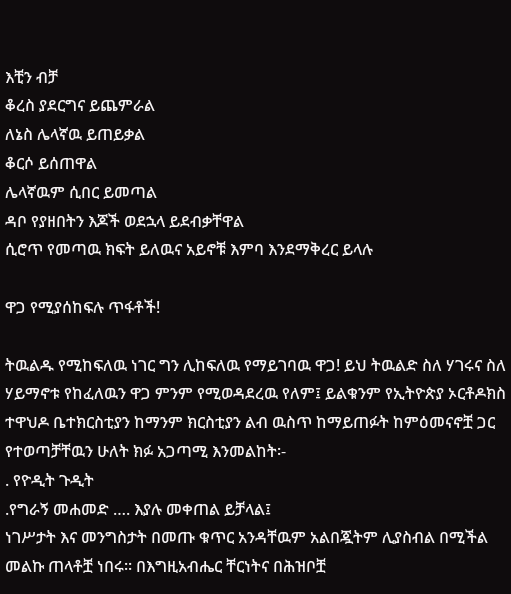እቺን ብቻ
ቆረስ ያደርግና ይጨምራል
ለኔስ ሌላኛዉ ይጠይቃል
ቆርሶ ይሰጠዋል
ሌላኛዉም ሲበር ይመጣል
ዳቦ የያዘበትን እጆች ወደኋላ ይደብቃቸዋል
ሲሮጥ የመጣዉ ክፍት ይለዉና አይኖቹ እምባ እንደማቅረር ይላሉ

ዋጋ የሚያሰከፍሉ ጥፋቶች!

ትዉልዱ የሚከፍለዉ ነገር ግን ሊከፍለዉ የማይገባዉ ዋጋ! ይህ ትዉልድ ስለ ሃገሩና ስለ ሃይማኖቱ የከፈለዉን ዋጋ ምንም የሚወዳደረዉ የለም፤ ይልቁንም የኢትዮጵያ ኦርቶዶክስ ተዋህዶ ቤተክርስቲያን ከማንም ክርስቲያን ልብ ዉስጥ ከማይጠፉት ከምዕመናኖቿ ጋር የተወጣቻቸዉን ሁለት ክፉ አጋጣሚ እንመልከት፡-
. የዮዲት ጉዲት
.የግራኝ መሐመድ …. እያሉ መቀጠል ይቻላል፤
ነገሥታት እና መንግስታት በመጡ ቁጥር አንዳቸዉም አልበጇትም ሊያስብል በሚችል መልኩ ጠላቶቿ ነበሩ፡፡ በእግዚአብሔር ቸርነትና በሕዝቦቿ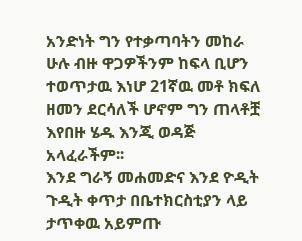አንድነት ግን የተቃጣባትን መከራ ሁሉ ብዙ ዋጋዎችንም ከፍላ ቢሆን ተወጥታዉ እነሆ 21ኛዉ መቶ ክፍለ ዘመን ደርሳለች ሆኖም ግን ጠላቶቿ እየበዙ ሄዱ እንጂ ወዳጅ አላፈራችም፡፡
እንደ ግራኝ መሐመድና እንደ ዮዲት ጉዲት ቀጥታ በቤተክርስቲያን ላይ ታጥቀዉ አይምጡ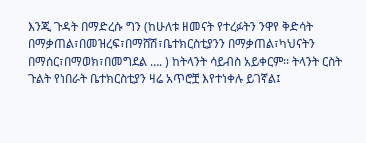እንጂ ጉዳት በማድረሱ ግን (ከሁለቱ ዘመናት የተረፉትን ንዋየ ቅድሳት በማቃጠል፣በመዝረፍ፣በማሸሽ፣ቤተክርስቲያንን በማቃጠል፣ካህናትን በማሰር፣በማወክ፣በመግደል …. ) ከትላንት ሳይብስ አይቀርም፡፡ ትላንት ርስት ጉልት የነበራት ቤተክርስቲያን ዛሬ አጥሮቿ እየተነቀሉ ይገኛል፤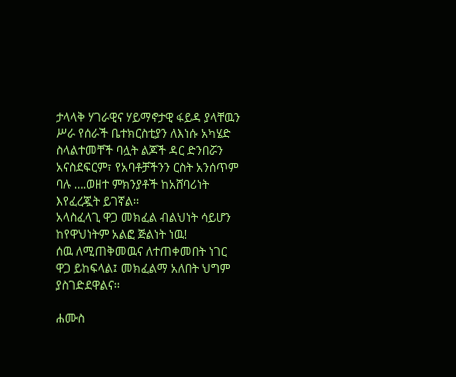ታላላቅ ሃገራዊና ሃይማኖታዊ ፋይዳ ያላቸዉን ሥራ የሰራች ቤተክርስቲያን ለእነሱ አካሄድ ስላልተመቸች ባሏት ልጆች ዳር ድንበሯን አናስደፍርም፣ የአባቶቻችንን ርስት አንሰጥም ባሉ ….ወዘተ ምክንያቶች ከአሸባሪነት እየፈረጇት ይገኛል፡፡
አላስፈላጊ ዋጋ መክፈል ብልህነት ሳይሆን ከየዋህነትም አልፎ ጅልነት ነዉ!
ሰዉ ለሚጠቅመዉና ለተጠቀመበት ነገር ዋጋ ይከፍላል፤ መክፈልማ አለበት ህግም ያስገድደዋልና፡፡

ሐሙስ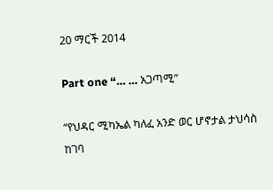20 ማርች 2014

Part one “… … አጋጣሚ”

“የህዳር ሚካኤል ካለፈ አንድ ወር ሆኖታል ታህሳስ ከገባ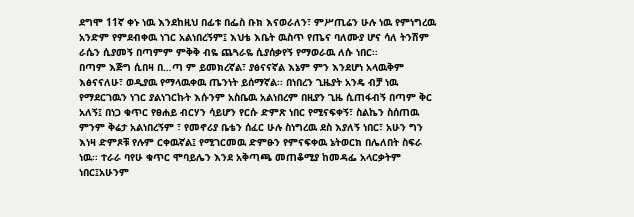ደግሞ 11ኛ ቀኑ ነዉ እንደከዚህ በፊቱ በፌስ ቡክ እናወራለን፣ ምሥጢሬን ሁሉ ነዉ የምነግረዉ አንድም የምደብቀዉ ነገር አልነበረኝም፤ እህቴ እቤት ዉስጥ የጤና ባለሙያ ሆና ሳለ ትንሽም ራሴን ሲያመኝ በጣምም ምቅቅ ብዬ ጨጓራዬ ሲያሰቃየኝ የማወራዉ ለሱ ነበር፡፡
በጣም እጅግ ሲበዛ በ…ጣ ም ይመክረኛል፣ ያፅናናኛል እኔም ምን እንደሆነ አላዉቅም እፅናናለሁ፣ ወዲያዉ የማላዉቀዉ ጤንነት ይሰማኛል፡፡ በነበረን ጊዜያት አንዴ ብቻ ነዉ የማደርገዉን ነገር ያልነገርኩት እሱንም አስቤዉ አልነበረም በዚያን ጊዜ ሲጠፋብኝ በጣም ቅር አለኝ፤ በነጋ ቁጥር የፀሐይ ብርሃን ሳይሆን የርሱ ድምጽ ነበር የሚናፍቀኝ፣ ስልኬን ስሰጠዉ ምንም ቅሬታ አልነበረኝም ፣ የመኖሪያ ቤቴን ሰፈር ሁሉ ስነግረዉ ደስ እያለኝ ነበር፣ አሁን ግን እነዛ ድምጾቹ የሉም ርቀዉኛል፤ የሚገርመዉ ድምፁን የምናፍቀዉ ኔትወርክ በሌለበት ስፍራ ነዉ፡፡ ተራራ ባየሁ ቁጥር ሞባይሌን እንደ አቅጣጫ መጠቆሚያ ከመዳፌ አላርቃትም ነበር፤አሁንም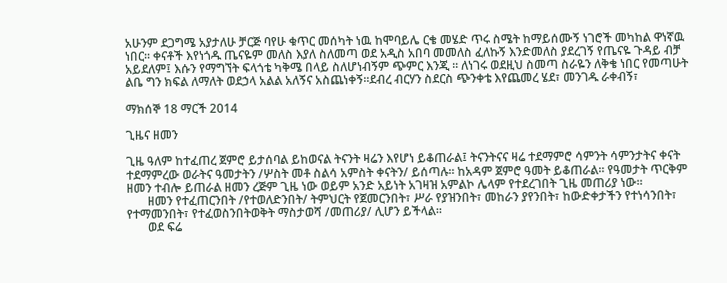አሁንም ደጋግሜ አያታለሁ ቻርጅ ባየሁ ቁጥር መሰካት ነዉ ከሞባይሌ ርቄ መሄድ ጥሩ ስሜት ከማይሰሙኝ ነገሮች መካከል ዋነኛዉ ነበር፡፡ ቀናቶች እየነጎዱ ጤናዬም መለስ እያለ ስለመጣ ወደ አዲስ አበባ መመለስ ፈለኩኝ እንድመለስ ያደረገኝ የጤናዬ ጉዳይ ብቻ አይደለም፤ እሱን የማግኘት ፍላጎቴ ካቅሜ በላይ ስለሆነብኝም ጭምር እንጂ ፡፡ ለነገሩ ወደዚህ ስመጣ ስራዬን ለቅቄ ነበር የመጣሁት ልቤ ግን ክፍል ለማለት ወደኃላ አልል አለኝና አስጨነቀኝ፡፡ደብረ ብርሃን ስደርስ ጭንቀቴ እየጨመረ ሄደ፣ መንገዱ ራቀብኝ፣

ማክሰኞ 18 ማርች 2014

ጊዜና ዘመን

ጊዜ ዓለም ከተፈጠረ ጀምሮ ይታሰባል ይከወናል ትናንት ዛሬን እየሆነ ይቆጠራል፤ ትናንትናና ዛሬ ተደማምሮ ሳምንት ሳምንታትና ቀናት ተደማምረው ወራትና ዓመታትን /ሦስት መቶ ስልሳ አምስት ቀናትን/ ይሰጣሉ፡፡ ከአዳም ጀምሮ ዓመት ይቆጠራል፡፡ የዓመታት ጥርቅም ዘመን ተብሎ ይጠራል ዘመን ረጅም ጊዜ ነው ወይም አንድ አይነት አገዛዝ አምልኮ ሌላም የተደረገበት ጊዜ መጠሪያ ነው፡፡
       ዘመን የተፈጠርንበት /የተወለድንበት/ ትምህርት የጀመርንበት፣ ሥራ የያዝንበት፣ መከራን ያየንበት፣ ከውድቀታችን የተነሳንበት፣ የተማመንበት፣ የተፈወስንበትወቅት ማስታወሻ /መጠሪያ/ ሊሆን ይችላል፡፡
       ወደ ፍሬ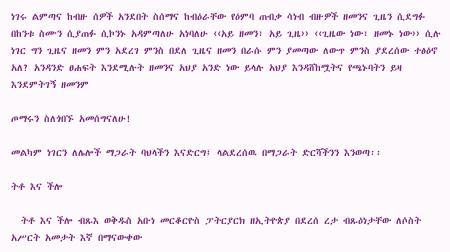ነገሩ ልምጣና ከብዙ ሰዎች አንደበት ስሰማና ከብዕራቸው የዕምባ ጠብቃ ሳነብ ብዙዎች ዘመንና ጊዜን ሲደግፉ በከንቱ ስሙን ሲያጠፉ ሲኮንኑ አዳምጣለሁ አነባለሁ ‹‹አይ ዘመን፣ አይ ጊዜ›› ‹‹ጊዜው ነው፣ ዘመኑ ነው›› ሲሉ ነገር ግን ጊዜና ዘመን ምን አደረገ ምንስ በደለ ጊዜና ዘመን በራሱ ምን ያመጣው ለውጥ ምንስ ያደረሰው ተፅዕኖ አለ? አንዳንድ ፀሐፍት እንደሚሉት ዘመንና አህያ አንድ ነው ይላሉ አህያ እንዳሸከሟትና የጫኑባትን ይዛ እንደምትገኝ ዘመንም

ጦማሩን ስለጎበኙ አመሰግናለሁ!

መልካም ነገርን ለሌሎች ማጋራት ባህላችን እናድርግ፤ ላልደረሰዉ በማጋራት ድርሻችንን እንወጣ፡፡

ትቶ እና ችሎ

  ትቶ እና ችሎ ብጹእ ወቅዱስ አቡነ መርቆርዮስ ፓትርያርክ ዘኢትዮጵያ በደረሰ ረታ ብጹዕነታቸው ለሶስት አሥርት አመታት እኛ በማናውቀው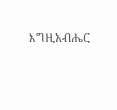እግዚአብሔር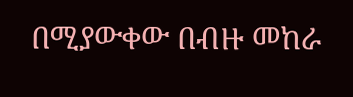በሚያውቀው በብዙ መከራ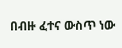በብዙ ፈተና ውስጥ ነው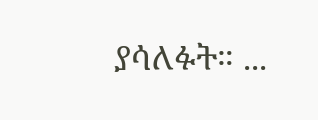ያሳለፉት። ...